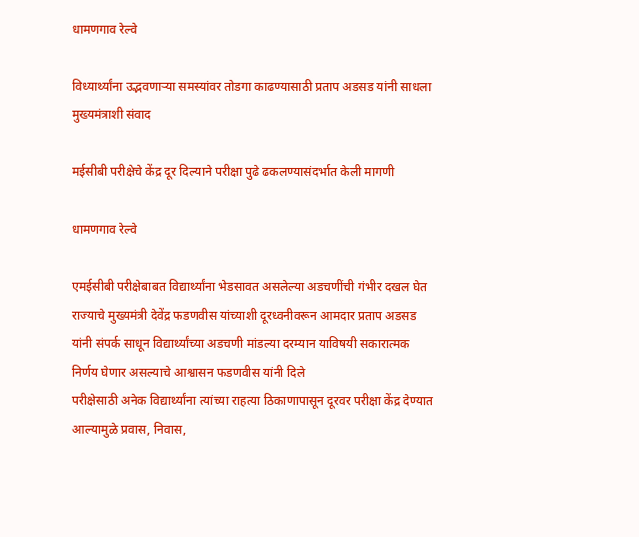धामणगाव रेल्वे

विध्यार्थ्यांना उद्भवणाऱ्या समस्यांवर तोडगा काढण्यासाठी प्रताप अडसड यांनी साधला मुख्यमंत्राशी संवाद

मईसीबी परीक्षेचे केंद्र दूर दिल्याने परीक्षा पुढे ढकलण्यासंदर्भात केली मागणी

धामणगाव रेल्वे

एमईसीबी परीक्षेबाबत विद्यार्थ्यांना भेडसावत असलेल्या अडचणींची गंभीर दखल घेत राज्याचे मुख्यमंत्री देवेंद्र फडणवीस यांच्याशी दूरध्वनीवरून आमदार प्रताप अडसड यांनी संपर्क साधून विद्यार्थ्यांच्या अडचणी मांडल्या दरम्यान याविषयी सकारात्मक निर्णय घेणार असल्याचे आश्वासन फडणवीस यांनी दिले
परीक्षेसाठी अनेक विद्यार्थ्यांना त्यांच्या राहत्या ठिकाणापासून दूरवर परीक्षा केंद्र देण्यात आल्यामुळे प्रवास, निवास,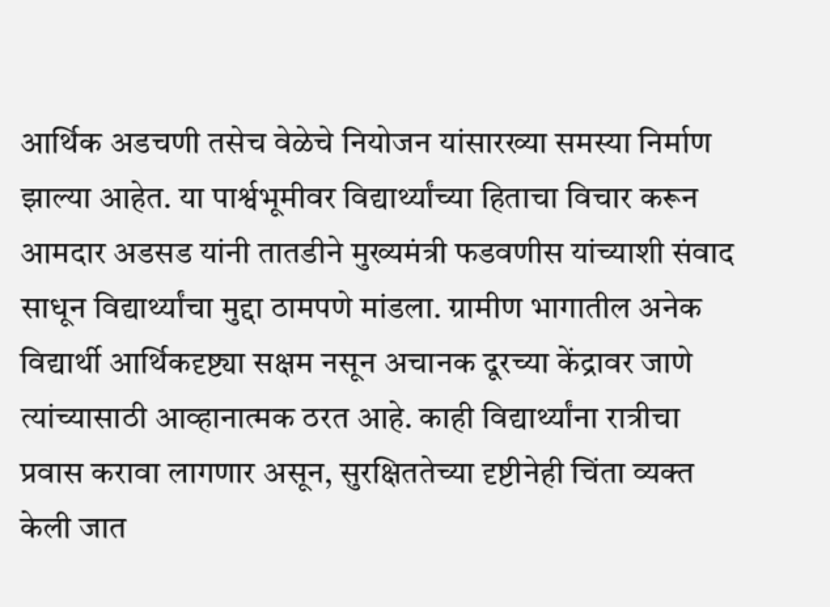आर्थिक अडचणी तसेच वेळेचे नियोजन यांसारख्या समस्या निर्माण झाल्या आहेत. या पार्श्वभूमीवर विद्यार्थ्यांच्या हिताचा विचार करून आमदार अडसड यांनी तातडीने मुख्यमंत्री फडवणीस यांच्याशी संवाद साधून विद्यार्थ्यांचा मुद्दा ठामपणे मांडला. ग्रामीण भागातील अनेक विद्यार्थी आर्थिकदृष्ट्या सक्षम नसून अचानक दूरच्या केंद्रावर जाणे त्यांच्यासाठी आव्हानात्मक ठरत आहे. काही विद्यार्थ्यांना रात्रीचा प्रवास करावा लागणार असून, सुरक्षिततेच्या दृष्टीनेही चिंता व्यक्त केली जात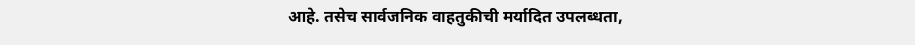आहे. तसेच सार्वजनिक वाहतुकीची मर्यादित उपलब्धता,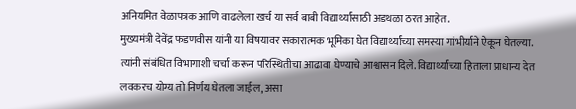अनियमित वेळापत्रक आणि वाढलेला खर्च या सर्व बाबी विद्यार्थ्यांसाठी अडथळा ठरत आहेत.
मुख्यमंत्री देवेंद्र फडणवीस यांनी या विषयावर सकारात्मक भूमिका घेत विद्यार्थ्यांच्या समस्या गांभीर्याने ऐकून घेतल्या. त्यांनी संबंधित विभागाशी चर्चा करून परिस्थितीचा आढावा घेण्याचे आश्वासन दिले. विद्यार्थ्यांच्या हिताला प्राधान्य देत लवकरच योग्य तो निर्णय घेतला जाईल, असा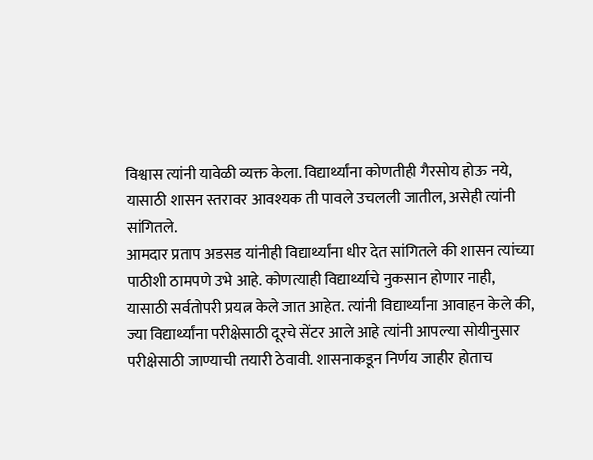विश्वास त्यांनी यावेळी व्यक्त केला. विद्यार्थ्यांना कोणतीही गैरसोय होऊ नये, यासाठी शासन स्तरावर आवश्यक ती पावले उचलली जातील, असेही त्यांनी सांगितले.
आमदार प्रताप अडसड यांनीही विद्यार्थ्यांना धीर देत सांगितले की शासन त्यांच्या पाठीशी ठामपणे उभे आहे. कोणत्याही विद्यार्थ्याचे नुकसान होणार नाही, यासाठी सर्वतोपरी प्रयत्न केले जात आहेत. त्यांनी विद्यार्थ्यांना आवाहन केले की, ज्या विद्यार्थ्यांना परीक्षेसाठी दूरचे सेंटर आले आहे त्यांनी आपल्या सोयीनुसार परीक्षेसाठी जाण्याची तयारी ठेवावी. शासनाकडून निर्णय जाहीर होताच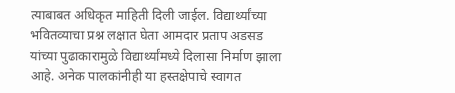त्याबाबत अधिकृत माहिती दिली जाईल. विद्यार्थ्यांच्या भवितव्याचा प्रश्न लक्षात घेता आमदार प्रताप अडसड यांच्या पुढाकारामुळे विद्यार्थ्यांमध्ये दिलासा निर्माण झाला आहे. अनेक पालकांनीही या हस्तक्षेपाचे स्वागत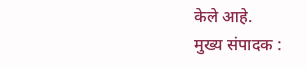केले आहे.
मुख्य संपादक :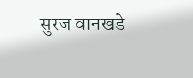सुरज वानखडे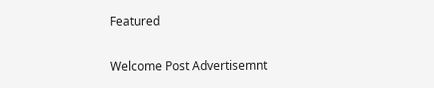Featured

Welcome Post Advertisemnt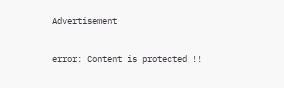Advertisement

error: Content is protected !!